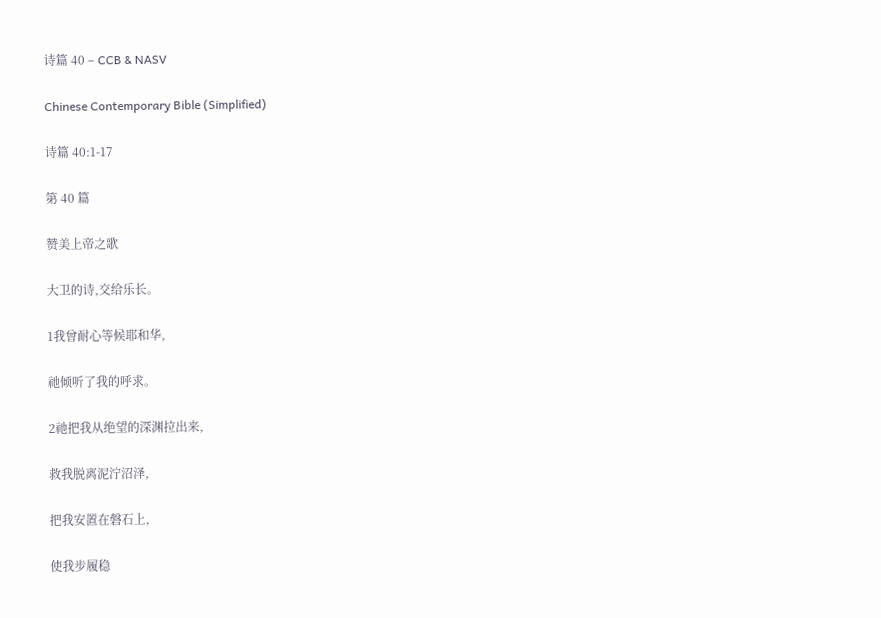诗篇 40 – CCB & NASV

Chinese Contemporary Bible (Simplified)

诗篇 40:1-17

第 40 篇

赞美上帝之歌

大卫的诗,交给乐长。

1我曾耐心等候耶和华,

祂倾听了我的呼求。

2祂把我从绝望的深渊拉出来,

救我脱离泥泞沼泽,

把我安置在磐石上,

使我步履稳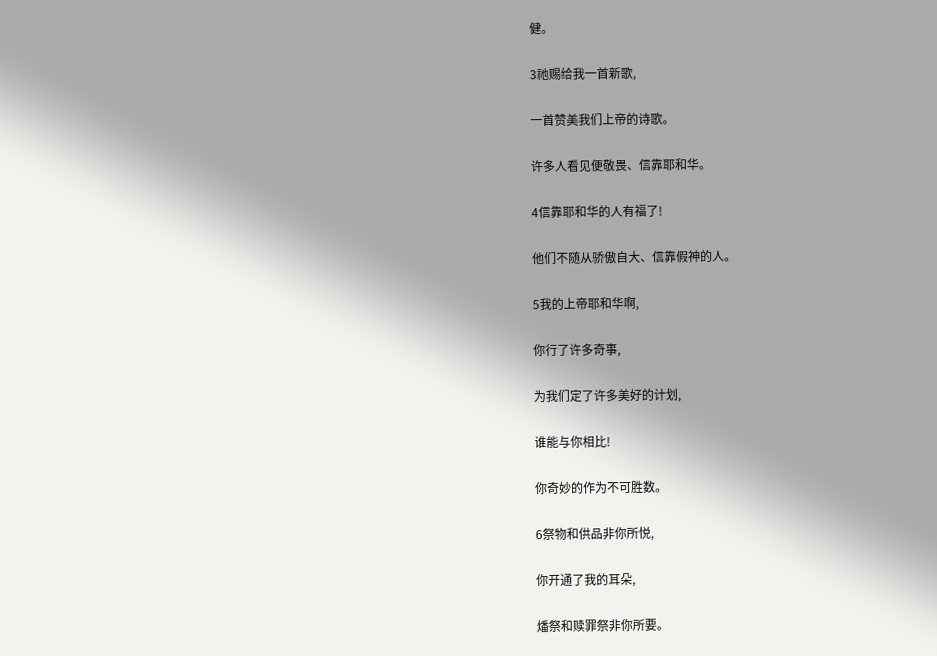健。

3祂赐给我一首新歌,

一首赞美我们上帝的诗歌。

许多人看见便敬畏、信靠耶和华。

4信靠耶和华的人有福了!

他们不随从骄傲自大、信靠假神的人。

5我的上帝耶和华啊,

你行了许多奇事,

为我们定了许多美好的计划,

谁能与你相比!

你奇妙的作为不可胜数。

6祭物和供品非你所悦,

你开通了我的耳朵,

燔祭和赎罪祭非你所要。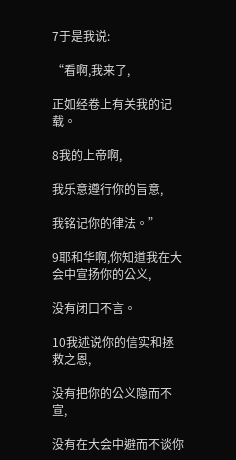7于是我说:

“看啊,我来了,

正如经卷上有关我的记载。

8我的上帝啊,

我乐意遵行你的旨意,

我铭记你的律法。”

9耶和华啊,你知道我在大会中宣扬你的公义,

没有闭口不言。

10我述说你的信实和拯救之恩,

没有把你的公义隐而不宣,

没有在大会中避而不谈你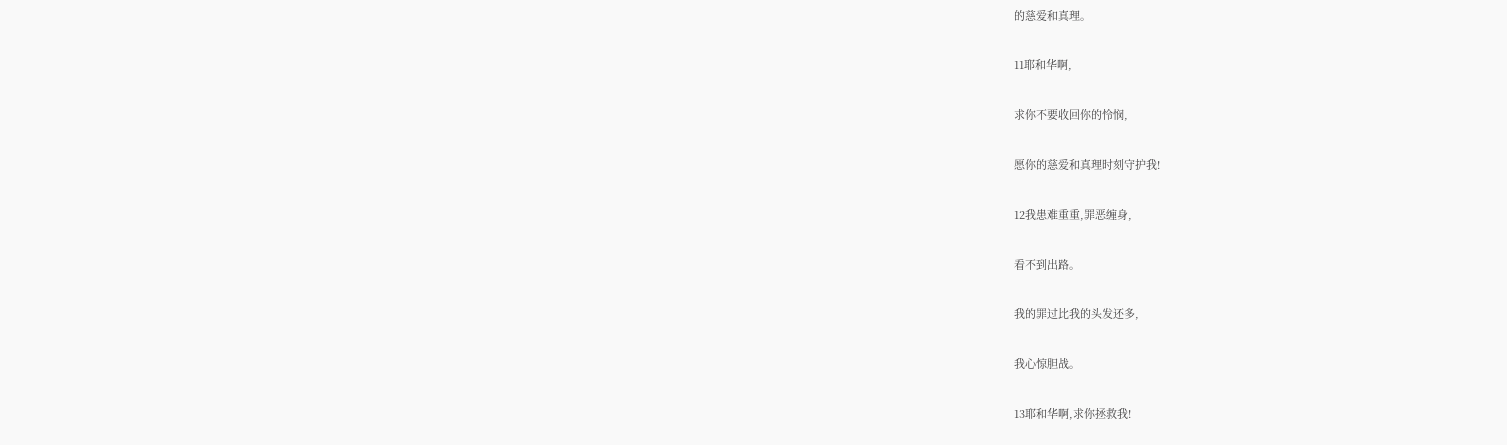的慈爱和真理。

11耶和华啊,

求你不要收回你的怜悯,

愿你的慈爱和真理时刻守护我!

12我患难重重,罪恶缠身,

看不到出路。

我的罪过比我的头发还多,

我心惊胆战。

13耶和华啊,求你拯救我!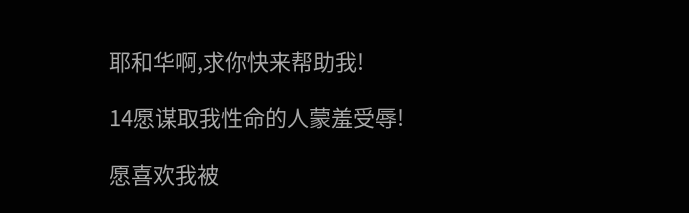耶和华啊,求你快来帮助我!

14愿谋取我性命的人蒙羞受辱!

愿喜欢我被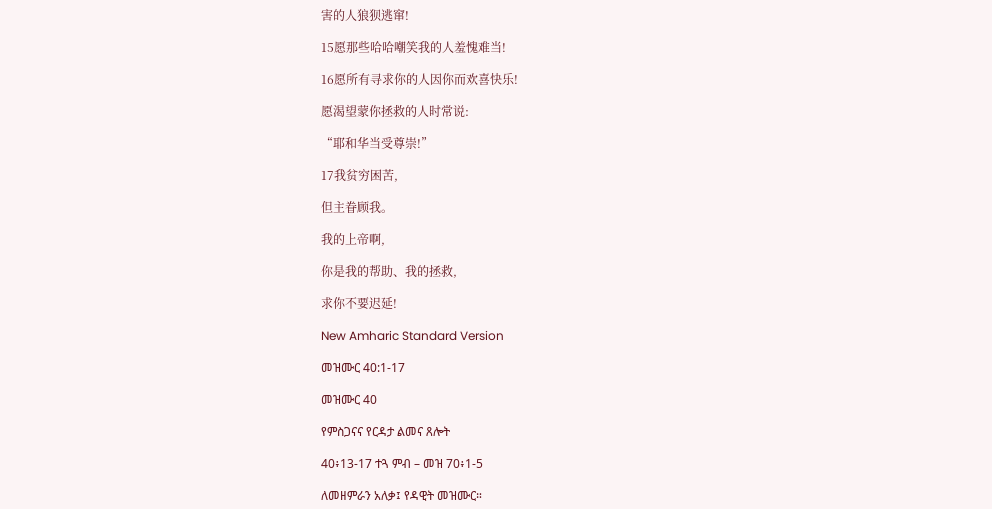害的人狼狈逃窜!

15愿那些哈哈嘲笑我的人羞愧难当!

16愿所有寻求你的人因你而欢喜快乐!

愿渴望蒙你拯救的人时常说:

“耶和华当受尊崇!”

17我贫穷困苦,

但主眷顾我。

我的上帝啊,

你是我的帮助、我的拯救,

求你不要迟延!

New Amharic Standard Version

መዝሙር 40:1-17

መዝሙር 40

የምስጋናና የርዳታ ልመና ጸሎት

40፥13-17 ተጓ ምብ – መዝ 70፥1-5

ለመዘምራን አለቃ፤ የዳዊት መዝሙር።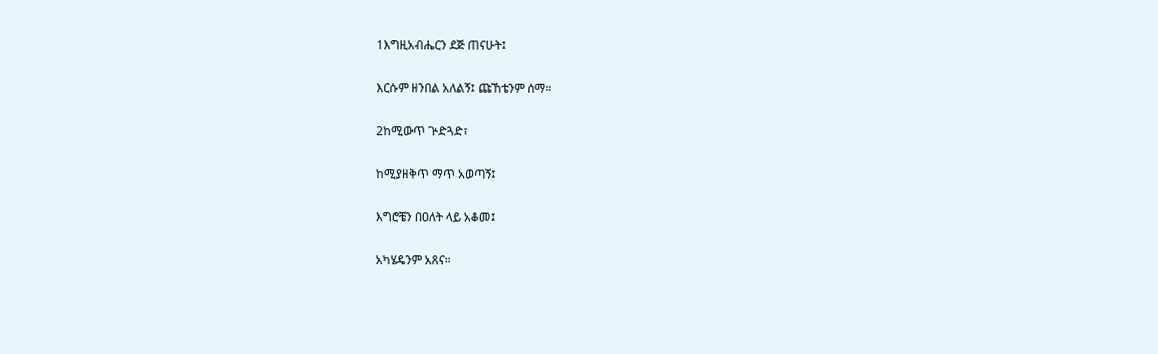1እግዚአብሔርን ደጅ ጠናሁት፤

እርሱም ዘንበል አለልኝ፤ ጩኸቴንም ሰማ።

2ከሚውጥ ጕድጓድ፣

ከሚያዘቅጥ ማጥ አወጣኝ፤

እግሮቼን በዐለት ላይ አቆመ፤

አካሄዴንም አጸና።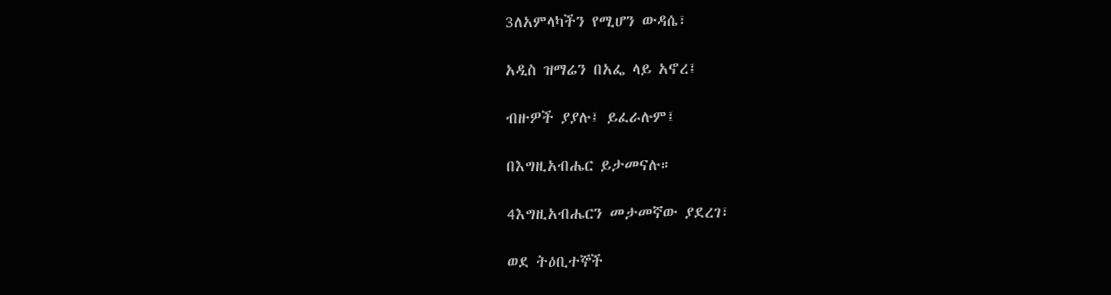3ለአምላካችን የሚሆን ውዳሴ፣

አዲስ ዝማሬን በአፌ ላይ አኖረ፤

ብዙዎች ያያሉ፤ ይፈራሉም፤

በእግዚአብሔር ይታመናሉ።

4እግዚአብሔርን መታመኛው ያደረገ፣

ወደ ትዕቢተኞች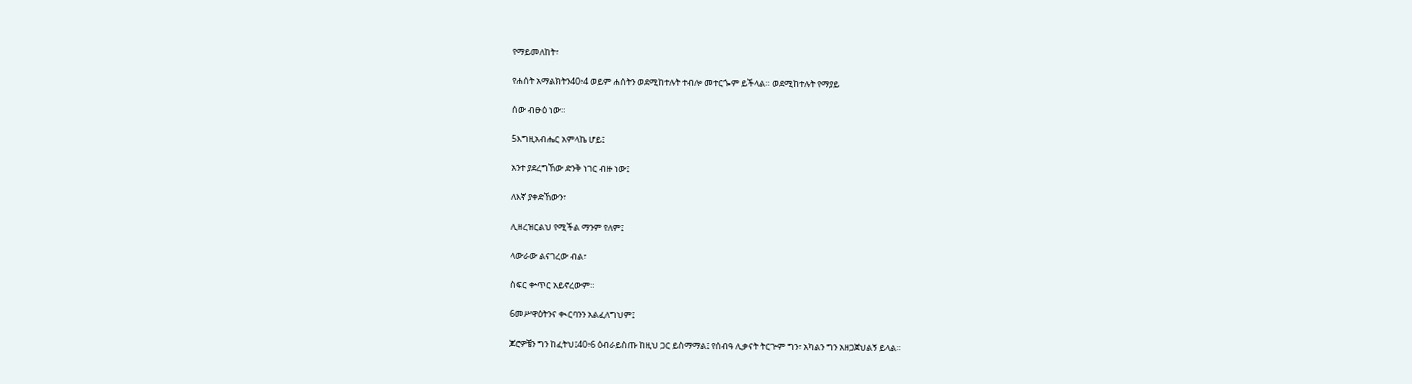የማይመለከት፣

የሐሰት አማልክትን40፥4 ወይም ሐሰትን ወደሚከተሉት ተብሎ መተርጐም ይችላል። ወደሚከተሉት የማያይ

ሰው ብፁዕ ነው።

5እግዚአብሔር አምላኬ ሆይ፤

አንተ ያደረግኸው ድንቅ ነገር ብዙ ነው፤

ለእኛ ያቀድኸውን፣

ሊዘረዝርልህ የሚችል ማንም የለም፤

ላውራው ልናገረው ብል፣

ስፍር ቍጥር አይኖረውም።

6መሥዋዕትንና ቊርባንን አልፈለግህም፤

ጆሮዎቼን ግን ከፈትህ፤40፥6 ዕብራይስጡ ከዚህ ጋር ይስማማል፤ የሰብዓ ሊቃናት ትርጕም ግን፣ አካልን ግን አዘጋጀህልኝ ይላል።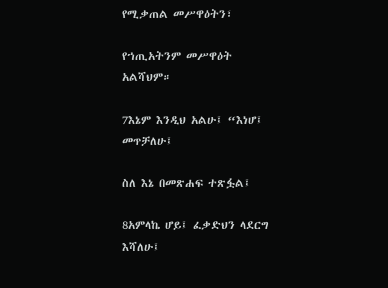የሚቃጠል መሥዋዕትን፣

የኀጢአትንም መሥዋዕት አልሻህም።

7እኔም እንዲህ አልሁ፤ “እነሆ፤ መጥቻለሁ፤

ስለ እኔ በመጽሐፍ ተጽፏል፤

8አምላኬ ሆይ፤ ፈቃድህን ላደርግ እሻለሁ፤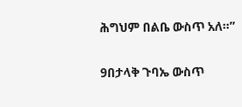ሕግህም በልቤ ውስጥ አለ።”

9በታላቅ ጉባኤ ውስጥ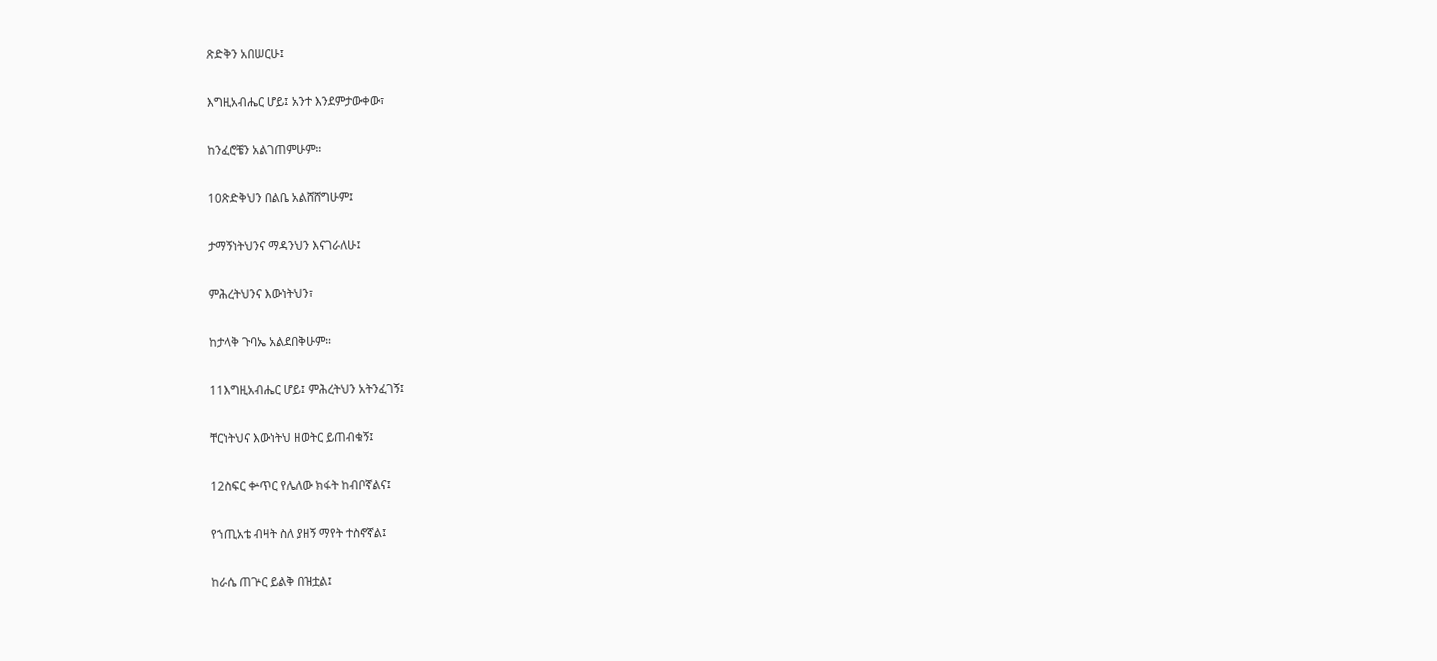ጽድቅን አበሠርሁ፤

እግዚአብሔር ሆይ፤ አንተ እንደምታውቀው፣

ከንፈሮቼን አልገጠምሁም።

10ጽድቅህን በልቤ አልሸሸግሁም፤

ታማኝነትህንና ማዳንህን እናገራለሁ፤

ምሕረትህንና እውነትህን፣

ከታላቅ ጉባኤ አልደበቅሁም።

11እግዚአብሔር ሆይ፤ ምሕረትህን አትንፈገኝ፤

ቸርነትህና እውነትህ ዘወትር ይጠብቁኝ፤

12ስፍር ቍጥር የሌለው ክፋት ከብቦኛልና፤

የኀጢአቴ ብዛት ስለ ያዘኝ ማየት ተስኖኛል፤

ከራሴ ጠጕር ይልቅ በዝቷል፤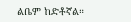ልቤም ከድቶኛል።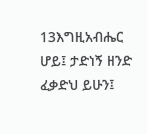13እግዚአብሔር ሆይ፤ ታድነኝ ዘንድ ፈቃድህ ይሁን፤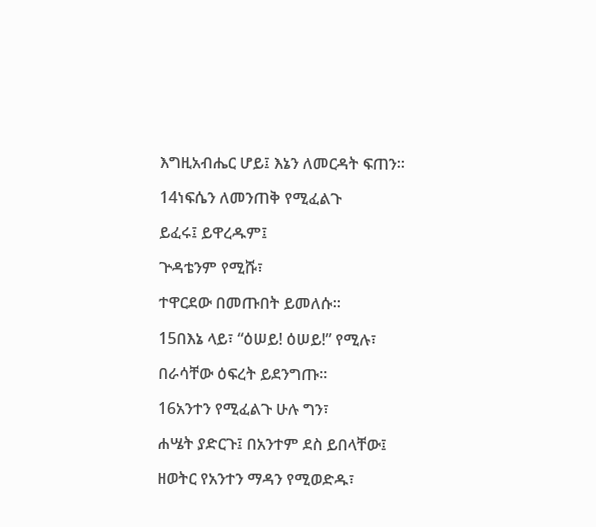እግዚአብሔር ሆይ፤ እኔን ለመርዳት ፍጠን።

14ነፍሴን ለመንጠቅ የሚፈልጉ

ይፈሩ፤ ይዋረዱም፤

ጕዳቴንም የሚሹ፣

ተዋርደው በመጡበት ይመለሱ።

15በእኔ ላይ፣ “ዕሠይ! ዕሠይ!” የሚሉ፣

በራሳቸው ዕፍረት ይደንግጡ።

16አንተን የሚፈልጉ ሁሉ ግን፣

ሐሤት ያድርጉ፤ በአንተም ደስ ይበላቸው፤

ዘወትር የአንተን ማዳን የሚወድዱ፣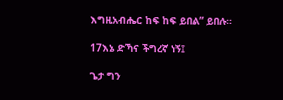እግዚአብሔር ከፍ ከፍ ይበል” ይበሉ።

17እኔ ድኻና ችግረኛ ነኝ፤

ጌታ ግን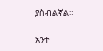ያስብልኛል።

አንተ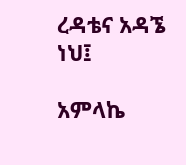ረዳቴና አዳኜ ነህ፤

አምላኬ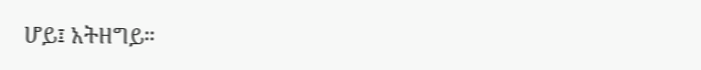ሆይ፤ አትዘግይ።